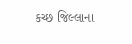કચ્છ જિલ્લાના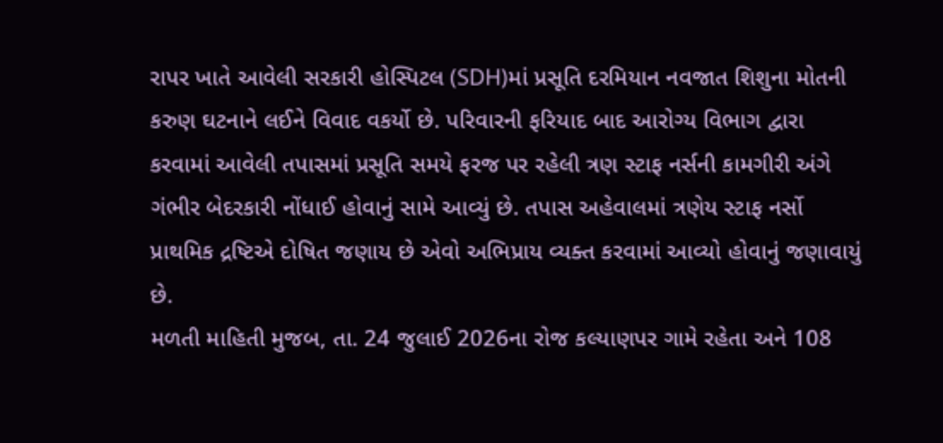રાપર ખાતે આવેલી સરકારી હોસ્પિટલ (SDH)માં પ્રસૂતિ દરમિયાન નવજાત શિશુના મોતની કરુણ ઘટનાને લઈને વિવાદ વકર્યો છે. પરિવારની ફરિયાદ બાદ આરોગ્ય વિભાગ દ્વારા કરવામાં આવેલી તપાસમાં પ્રસૂતિ સમયે ફરજ પર રહેલી ત્રણ સ્ટાફ નર્સની કામગીરી અંગે ગંભીર બેદરકારી નોંધાઈ હોવાનું સામે આવ્યું છે. તપાસ અહેવાલમાં ત્રણેય સ્ટાફ નર્સો પ્રાથમિક દ્રષ્ટિએ દોષિત જણાય છે એવો અભિપ્રાય વ્યક્ત કરવામાં આવ્યો હોવાનું જણાવાયું છે.
મળતી માહિતી મુજબ, તા. 24 જુલાઈ 2026ના રોજ કલ્યાણપર ગામે રહેતા અને 108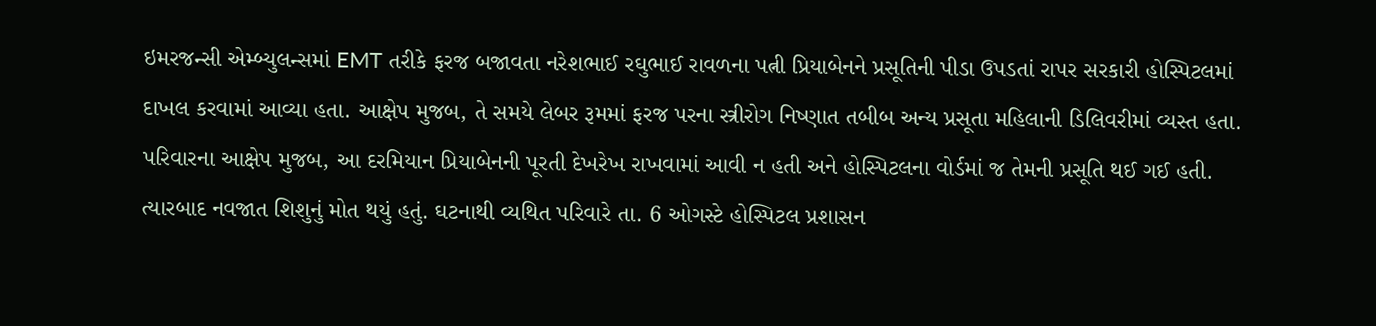ઇમરજન્સી એમ્બ્યુલન્સમાં EMT તરીકે ફરજ બજાવતા નરેશભાઈ રઘુભાઈ રાવળના પત્ની પ્રિયાબેનને પ્રસૂતિની પીડા ઉપડતાં રાપર સરકારી હોસ્પિટલમાં દાખલ કરવામાં આવ્યા હતા. આક્ષેપ મુજબ, તે સમયે લેબર રૂમમાં ફરજ પરના સ્ત્રીરોગ નિષ્ણાત તબીબ અન્ય પ્રસૂતા મહિલાની ડિલિવરીમાં વ્યસ્ત હતા.
પરિવારના આક્ષેપ મુજબ, આ દરમિયાન પ્રિયાબેનની પૂરતી દેખરેખ રાખવામાં આવી ન હતી અને હોસ્પિટલના વોર્ડમાં જ તેમની પ્રસૂતિ થઈ ગઈ હતી. ત્યારબાદ નવજાત શિશુનું મોત થયું હતું. ઘટનાથી વ્યથિત પરિવારે તા. 6 ઓગસ્ટે હોસ્પિટલ પ્રશાસન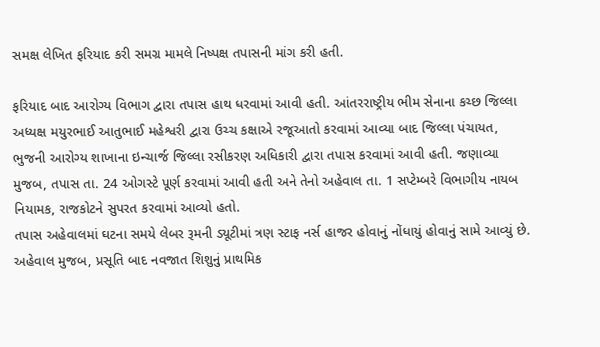સમક્ષ લેખિત ફરિયાદ કરી સમગ્ર મામલે નિષ્પક્ષ તપાસની માંગ કરી હતી.

ફરિયાદ બાદ આરોગ્ય વિભાગ દ્વારા તપાસ હાથ ધરવામાં આવી હતી. આંતરરાષ્ટ્રીય ભીમ સેનાના કચ્છ જિલ્લા અધ્યક્ષ મયુરભાઈ આતુભાઈ મહેશ્વરી દ્વારા ઉચ્ચ કક્ષાએ રજૂઆતો કરવામાં આવ્યા બાદ જિલ્લા પંચાયત, ભુજની આરોગ્ય શાખાના ઇન્ચાર્જ જિલ્લા રસીકરણ અધિકારી દ્વારા તપાસ કરવામાં આવી હતી. જણાવ્યા મુજબ, તપાસ તા. 24 ઓગસ્ટે પૂર્ણ કરવામાં આવી હતી અને તેનો અહેવાલ તા. 1 સપ્ટેમ્બરે વિભાગીય નાયબ નિયામક, રાજકોટને સુપરત કરવામાં આવ્યો હતો.
તપાસ અહેવાલમાં ઘટના સમયે લેબર રૂમની ડ્યૂટીમાં ત્રણ સ્ટાફ નર્સ હાજર હોવાનું નોંધાયું હોવાનું સામે આવ્યું છે. અહેવાલ મુજબ, પ્રસૂતિ બાદ નવજાત શિશુનું પ્રાથમિક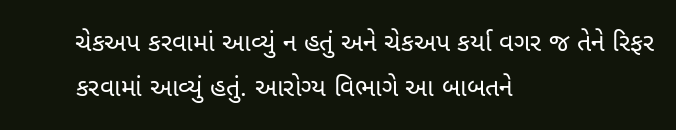ચેકઅપ કરવામાં આવ્યું ન હતું અને ચેકઅપ કર્યા વગર જ તેને રિફર કરવામાં આવ્યું હતું. આરોગ્ય વિભાગે આ બાબતને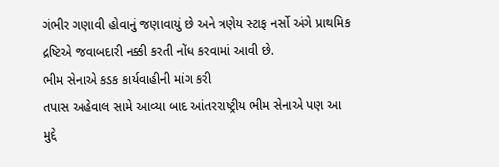ગંભીર ગણાવી હોવાનું જણાવાયું છે અને ત્રણેય સ્ટાફ નર્સો અંગે પ્રાથમિક દ્રષ્ટિએ જવાબદારી નક્કી કરતી નોંધ કરવામાં આવી છે.
ભીમ સેનાએ કડક કાર્યવાહીની માંગ કરી
તપાસ અહેવાલ સામે આવ્યા બાદ આંતરરાષ્ટ્રીય ભીમ સેનાએ પણ આ મુદ્દે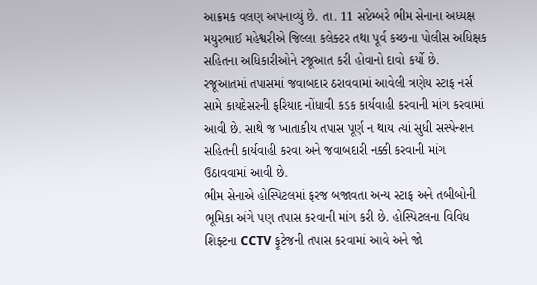આક્રમક વલણ અપનાવ્યું છે. તા. 11 સપ્ટેમ્બરે ભીમ સેનાના અધ્યક્ષ મયુરભાઈ મહેશ્વરીએ જિલ્લા કલેક્ટર તથા પૂર્વ કચ્છના પોલીસ અધિક્ષક સહિતના અધિકારીઓને રજૂઆત કરી હોવાનો દાવો કર્યો છે.
રજૂઆતમાં તપાસમાં જવાબદાર ઠરાવવામાં આવેલી ત્રણેય સ્ટાફ નર્સ સામે કાયદેસરની ફરિયાદ નોંધાવી કડક કાર્યવાહી કરવાની માંગ કરવામાં આવી છે. સાથે જ ખાતાકીય તપાસ પૂર્ણ ન થાય ત્યાં સુધી સસ્પેન્શન સહિતની કાર્યવાહી કરવા અને જવાબદારી નક્કી કરવાની માંગ ઉઠાવવામાં આવી છે.
ભીમ સેનાએ હોસ્પિટલમાં ફરજ બજાવતા અન્ય સ્ટાફ અને તબીબોની ભૂમિકા અંગે પણ તપાસ કરવાની માંગ કરી છે. હોસ્પિટલના વિવિધ શિફ્ટના CCTV ફૂટેજની તપાસ કરવામાં આવે અને જો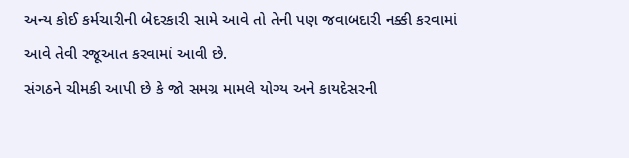અન્ય કોઈ કર્મચારીની બેદરકારી સામે આવે તો તેની પણ જવાબદારી નક્કી કરવામાં આવે તેવી રજૂઆત કરવામાં આવી છે.
સંગઠને ચીમકી આપી છે કે જો સમગ્ર મામલે યોગ્ય અને કાયદેસરની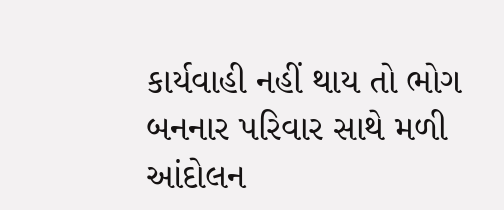કાર્યવાહી નહીં થાય તો ભોગ બનનાર પરિવાર સાથે મળી આંદોલન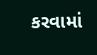કરવામાં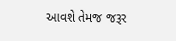આવશે તેમજ જરૂર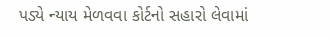પડ્યે ન્યાય મેળવવા કોર્ટનો સહારો લેવામાં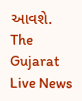આવશે.
The Gujarat Live News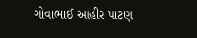ગોવાભાઈ આહીર પાટણ